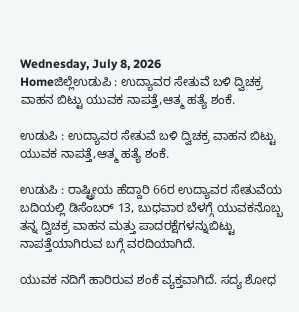Wednesday, July 8, 2026
Homeಜಿಲ್ಲೆಉಡುಪಿ : ಉದ್ಯಾವರ ಸೇತುವೆ ಬಳಿ ದ್ವಿಚಕ್ರ ವಾಹನ ಬಿಟ್ಟು ಯುವಕ ನಾಪತ್ತೆ,ಆತ್ಮ ಹತ್ಯೆ ಶಂಕೆ.

ಉಡುಪಿ : ಉದ್ಯಾವರ ಸೇತುವೆ ಬಳಿ ದ್ವಿಚಕ್ರ ವಾಹನ ಬಿಟ್ಟು ಯುವಕ ನಾಪತ್ತೆ,ಆತ್ಮ ಹತ್ಯೆ ಶಂಕೆ.

ಉಡುಪಿ : ರಾಷ್ಟ್ರೀಯ ಹೆದ್ದಾರಿ 66ರ ಉದ್ಯಾವರ ಸೇತುವೆಯ ಬದಿಯಲ್ಲಿ ಡಿಸೆಂಬರ್ 13, ಬುಧವಾರ ಬೆಳಗ್ಗೆ ಯುವಕನೊಬ್ಬ ತನ್ನ ದ್ವಿಚಕ್ರ ವಾಹನ ಮತ್ತು ಪಾದರಕ್ಷೆಗಳನ್ನುಬಿಟ್ಟು ನಾಪತ್ತೆಯಾಗಿರುವ ಬಗ್ಗೆ ವರದಿಯಾಗಿದೆ.

ಯುವಕ ನದಿಗೆ ಹಾರಿರುವ ಶಂಕೆ ವ್ಯಕ್ತವಾಗಿದೆ. ಸದ್ಯ ಶೋಧ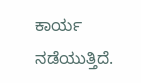ಕಾರ್ಯ ನಡೆಯುತ್ತಿದೆ.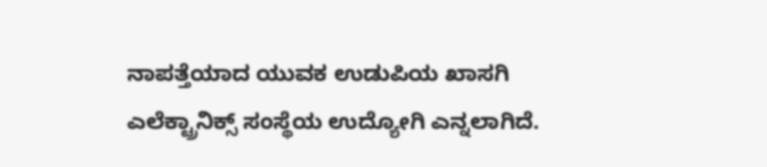ನಾಪತ್ತೆಯಾದ ಯುವಕ ಉಡುಪಿಯ ಖಾಸಗಿ ಎಲೆಕ್ಟ್ರಾನಿಕ್ಸ್ ಸಂಸ್ಥೆಯ ಉದ್ಯೋಗಿ ಎನ್ನಲಾಗಿದೆ.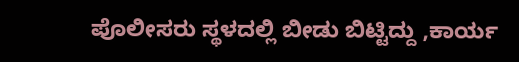ಪೊಲೀಸರು ಸ್ಥಳದಲ್ಲಿ ಬೀಡು ಬಿಟ್ಟಿದ್ದು ,ಕಾರ್ಯ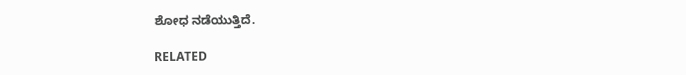ಶೋಧ ನಡೆಯುತ್ತಿದೆ.

RELATED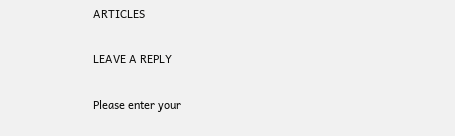ARTICLES

LEAVE A REPLY

Please enter your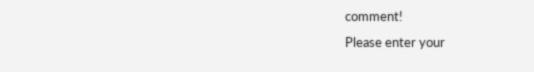comment!
Please enter your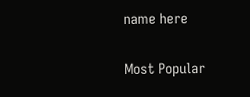name here

Most Popular